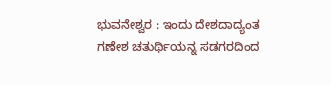ಭುವನೇಶ್ವರ : ಇಂದು ದೇಶದಾದ್ಯಂತ ಗಣೇಶ ಚತುರ್ಥಿಯನ್ನ ಸಡಗರದಿಂದ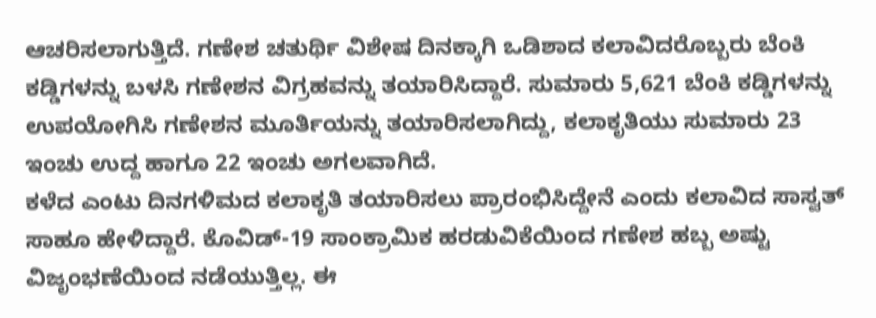ಆಚರಿಸಲಾಗುತ್ತಿದೆ. ಗಣೇಶ ಚತುರ್ಥಿ ವಿಶೇಷ ದಿನಕ್ಕಾಗಿ ಒಡಿಶಾದ ಕಲಾವಿದರೊಬ್ಬರು ಬೆಂಕಿ ಕಡ್ಡಿಗಳನ್ನು ಬಳಸಿ ಗಣೇಶನ ವಿಗ್ರಹವನ್ನು ತಯಾರಿಸಿದ್ದಾರೆ. ಸುಮಾರು 5,621 ಬೆಂಕಿ ಕಡ್ಡಿಗಳನ್ನು ಉಪಯೋಗಿಸಿ ಗಣೇಶನ ಮೂರ್ತಿಯನ್ನು ತಯಾರಿಸಲಾಗಿದ್ದು, ಕಲಾಕೃತಿಯು ಸುಮಾರು 23 ಇಂಚು ಉದ್ದ ಹಾಗೂ 22 ಇಂಚು ಅಗಲವಾಗಿದೆ.
ಕಳೆದ ಎಂಟು ದಿನಗಳಿಮದ ಕಲಾಕೃತಿ ತಯಾರಿಸಲು ಪ್ರಾರಂಭಿಸಿದ್ದೇನೆ ಎಂದು ಕಲಾವಿದ ಸಾಸ್ವತ್ ಸಾಹೂ ಹೇಳಿದ್ದಾರೆ. ಕೊವಿಡ್-19 ಸಾಂಕ್ರಾಮಿಕ ಹರಡುವಿಕೆಯಿಂದ ಗಣೇಶ ಹಬ್ಬ ಅಷ್ಟು ವಿಜೃಂಭಣೆಯಿಂದ ನಡೆಯುತ್ತಿಲ್ಲ. ಈ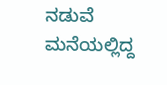ನಡುವೆ ಮನೆಯಲ್ಲಿದ್ದ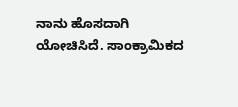ನಾನು ಹೊಸದಾಗಿ ಯೋಚಿಸಿದೆ. ಸಾಂಕ್ರಾಮಿಕದ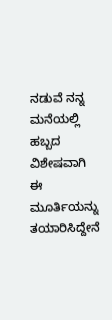ನಡುವೆ ನನ್ನ ಮನೆಯಲ್ಲಿ ಹಬ್ಬದ ವಿಶೇಷವಾಗಿ ಈ ಮೂರ್ತಿಯನ್ನು ತಯಾರಿಸಿದ್ದೇನೆ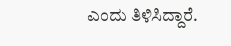ಎಂದು ತಿಳಿಸಿದ್ದಾರೆ.